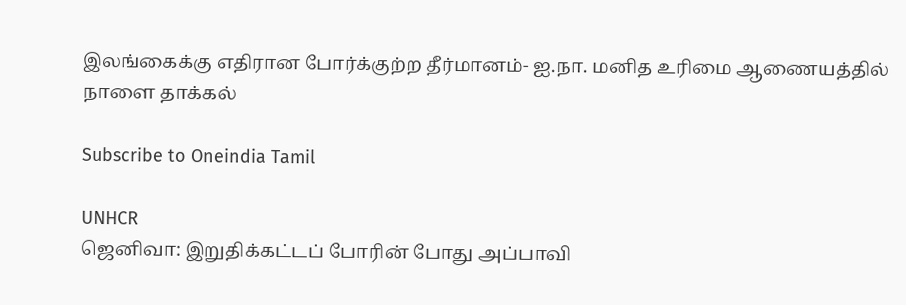இலங்கைக்கு எதிரான போர்க்குற்ற தீர்மானம்- ஐ.நா. மனித உரிமை ஆணையத்தில் நாளை தாக்கல்

Subscribe to Oneindia Tamil

UNHCR
ஜெனிவா: இறுதிக்கட்டப் போரின் போது அப்பாவி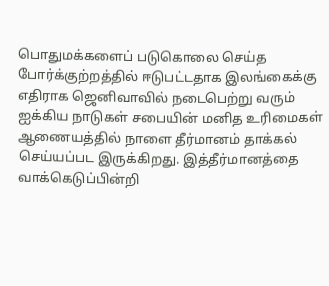பொதுமக்களைப் படுகொலை செய்த போர்க்குற்றத்தில் ஈடுபட்டதாக இலங்கைக்கு எதிராக ஜெனிவாவில் நடைபெற்று வரும் ஐக்கிய நாடுகள் சபையின் மனித உரிமைகள் ஆணையத்தில் நாளை தீர்மானம் தாக்கல் செய்யப்பட இருக்கிறது. இத்தீர்மானத்தை வாக்கெடுப்பின்றி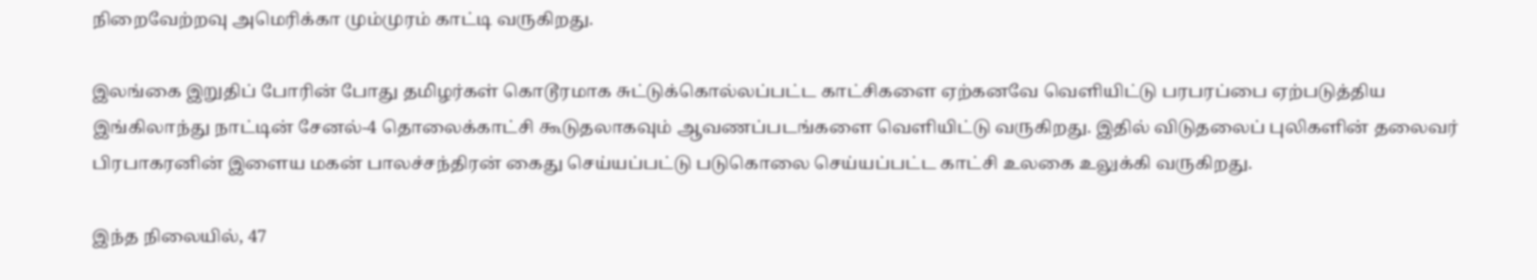நிறைவேற்றவு அமெரிக்கா மும்முரம் காட்டி வருகிறது.

இலங்கை இறுதிப் போரின் போது தமிழர்கள் கொடூரமாக சுட்டுக்கொல்லப்பட்ட காட்சிகளை ஏற்கனவே வெளியிட்டு பரபரப்பை ஏற்படுத்திய இங்கிலாந்து நாட்டின் சேனல்-4 தொலைக்காட்சி கூடுதலாகவும் ஆவணப்படங்களை வெளியிட்டு வருகிறது. இதில் விடுதலைப் புலிகளின் தலைவர் பிரபாகரனின் இளைய மகன் பாலச்சந்திரன் கைது செய்யப்பட்டு படுகொலை செய்யப்பட்ட காட்சி உலகை உலுக்கி வருகிறது.

இந்த நிலையில், 47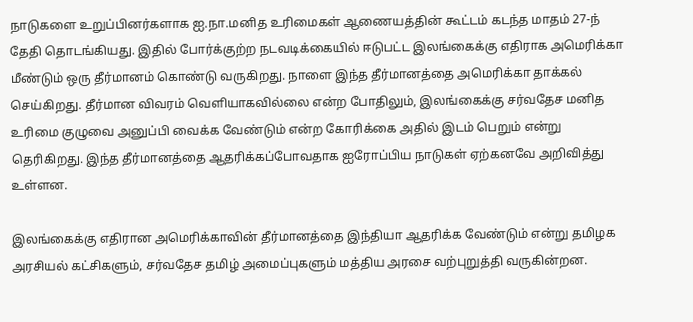நாடுகளை உறுப்பினர்களாக ஐ.நா.மனித உரிமைகள் ஆணையத்தின் கூட்டம் கடந்த மாதம் 27-ந் தேதி தொடங்கியது. இதில் போர்க்குற்ற நடவடிக்கையில் ஈடுபட்ட இலங்கைக்கு எதிராக அமெரிக்கா மீண்டும் ஒரு தீர்மானம் கொண்டு வருகிறது. நாளை இந்த தீர்மானத்தை அமெரிக்கா தாக்கல் செய்கிறது. தீர்மான விவரம் வெளியாகவில்லை என்ற போதிலும், இலங்கைக்கு சர்வதேச மனித உரிமை குழுவை அனுப்பி வைக்க வேண்டும் என்ற கோரிக்கை அதில் இடம் பெறும் என்று தெரிகிறது. இந்த தீர்மானத்தை ஆதரிக்கப்போவதாக ஐரோப்பிய நாடுகள் ஏற்கனவே அறிவித்து உள்ளன.

இலங்கைக்கு எதிரான அமெரிக்காவின் தீர்மானத்தை இந்தியா ஆதரிக்க வேண்டும் என்று தமிழக அரசியல் கட்சிகளும், சர்வதேச தமிழ் அமைப்புகளும் மத்திய அரசை வற்புறுத்தி வருகின்றன.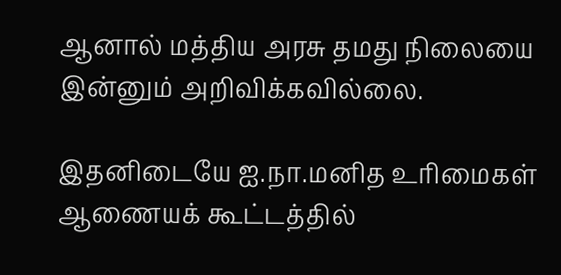ஆனால் மத்திய அரசு தமது நிலையை இன்னும் அறிவிக்கவில்லை.

இதனிடையே ஐ.நா.மனித உரிமைகள் ஆணையக் கூட்டத்தில்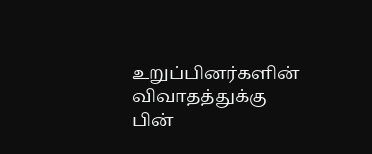உறுப்பினர்களின் விவாதத்துக்கு பின்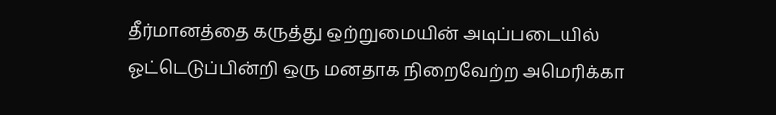தீர்மானத்தை கருத்து ஒற்றுமையின் அடிப்படையில் ஓட்டெடுப்பின்றி ஒரு மனதாக நிறைவேற்ற அமெரிக்கா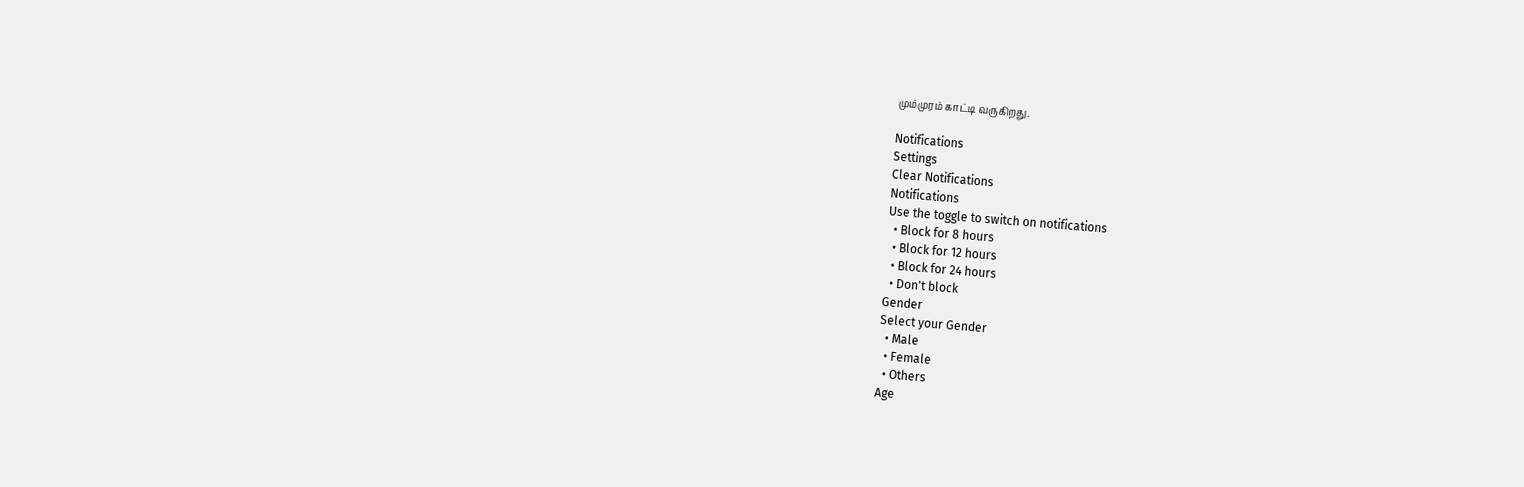மும்முரம் காட்டி வருகிறது.

Notifications
Settings
Clear Notifications
Notifications
Use the toggle to switch on notifications
  • Block for 8 hours
  • Block for 12 hours
  • Block for 24 hours
  • Don't block
Gender
Select your Gender
  • Male
  • Female
  • Others
Age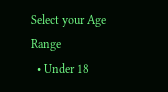Select your Age Range
  • Under 18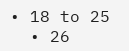• 18 to 25
  • 26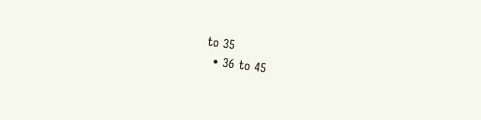to 35
  • 36 to 45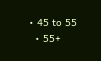• 45 to 55
  • 55+